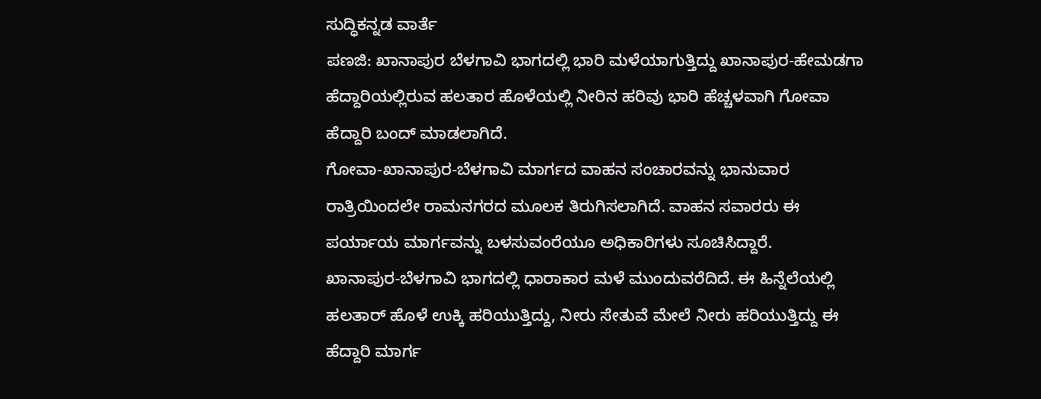ಸುದ್ಧಿಕನ್ನಡ ವಾರ್ತೆ
ಪಣಜಿ: ಖಾನಾಪುರ ಬೆಳಗಾವಿ ಭಾಗದಲ್ಲಿ ಭಾರಿ ಮಳೆಯಾಗುತ್ತಿದ್ದು ಖಾನಾಪುರ-ಹೇಮಡಗಾ ಹೆದ್ದಾರಿಯಲ್ಲಿರುವ ಹಲತಾರ ಹೊಳೆಯಲ್ಲಿ ನೀರಿನ ಹರಿವು ಭಾರಿ ಹೆಚ್ಚಳವಾಗಿ ಗೋವಾ ಹೆದ್ದಾರಿ ಬಂದ್ ಮಾಡಲಾಗಿದೆ.
ಗೋವಾ-ಖಾನಾಪುರ-ಬೆಳಗಾವಿ ಮಾರ್ಗದ ವಾಹನ ಸಂಚಾರವನ್ನು ಭಾನುವಾರ ರಾತ್ರಿಯಿಂದಲೇ ರಾಮನಗರದ ಮೂಲಕ ತಿರುಗಿಸಲಾಗಿದೆ. ವಾಹನ ಸವಾರರು ಈ ಪರ್ಯಾಯ ಮಾರ್ಗವನ್ನು ಬಳಸುವಂರೆಯೂ ಅಧಿಕಾರಿಗಳು ಸೂಚಿಸಿದ್ದಾರೆ.
ಖಾನಾಪುರ-ಬೆಳಗಾವಿ ಭಾಗದಲ್ಲಿ ಧಾರಾಕಾರ ಮಳೆ ಮುಂದುವರೆದಿದೆ. ಈ ಹಿನ್ನೆಲೆಯಲ್ಲಿ ಹಲತಾರ್ ಹೊಳೆ ಉಕ್ಕಿ ಹರಿಯುತ್ತಿದ್ದು, ನೀರು ಸೇತುವೆ ಮೇಲೆ ನೀರು ಹರಿಯುತ್ತಿದ್ದು ಈ ಹೆದ್ದಾರಿ ಮಾರ್ಗ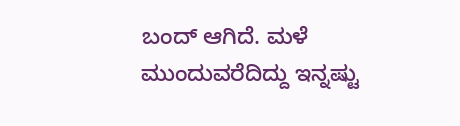ಬಂದ್ ಆಗಿದೆ. ಮಳೆ ಮುಂದುವರೆದಿದ್ದು ಇನ್ನಷ್ಟು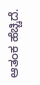ಆತಂಕ ಹೆಚ್ಚಿದೆ.